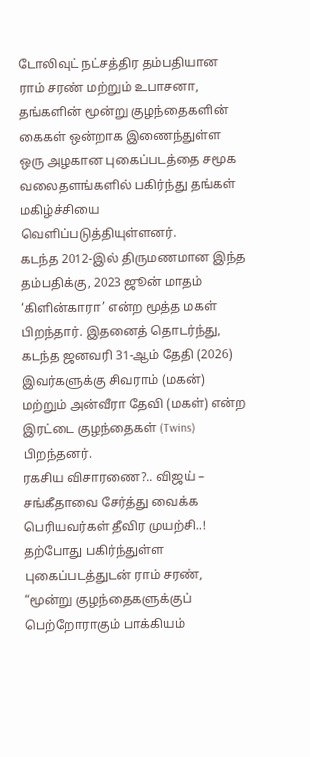டோலிவுட் நட்சத்திர தம்பதியான ராம் சரண் மற்றும் உபாசனா, தங்களின் மூன்று குழந்தைகளின் கைகள் ஒன்றாக இணைந்துள்ள ஒரு அழகான புகைப்படத்தை சமூக வலைதளங்களில் பகிர்ந்து தங்கள் மகிழ்ச்சியை வெளிப்படுத்தியுள்ளனர்.
கடந்த 2012-இல் திருமணமான இந்த தம்பதிக்கு, 2023 ஜூன் மாதம் ‘கிளின்காரா’ என்ற மூத்த மகள் பிறந்தார். இதனைத் தொடர்ந்து, கடந்த ஜனவரி 31-ஆம் தேதி (2026) இவர்களுக்கு சிவராம் (மகன்) மற்றும் அன்வீரா தேவி (மகள்) என்ற இரட்டை குழந்தைகள் (Twins) பிறந்தனர்.
ரகசிய விசாரணை?.. விஜய் – சங்கீதாவை சேர்த்து வைக்க பெரியவர்கள் தீவிர முயற்சி..!
தற்போது பகிர்ந்துள்ள புகைப்படத்துடன் ராம் சரண், “மூன்று குழந்தைகளுக்குப் பெற்றோராகும் பாக்கியம்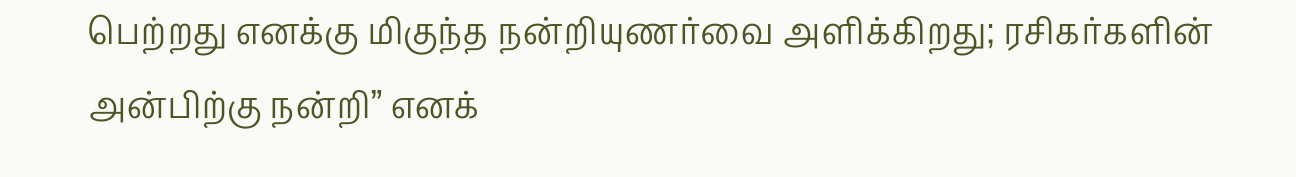பெற்றது எனக்கு மிகுந்த நன்றியுணர்வை அளிக்கிறது; ரசிகர்களின் அன்பிற்கு நன்றி” எனக்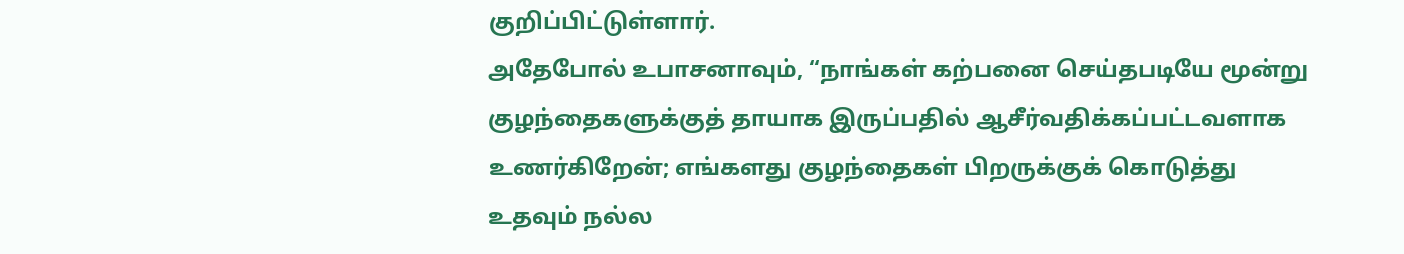குறிப்பிட்டுள்ளார்.
அதேபோல் உபாசனாவும், “நாங்கள் கற்பனை செய்தபடியே மூன்று குழந்தைகளுக்குத் தாயாக இருப்பதில் ஆசீர்வதிக்கப்பட்டவளாக உணர்கிறேன்; எங்களது குழந்தைகள் பிறருக்குக் கொடுத்து உதவும் நல்ல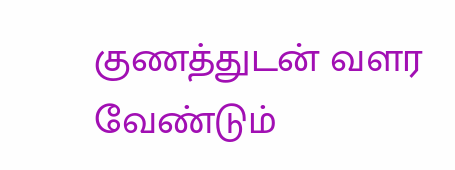குணத்துடன் வளர வேண்டும்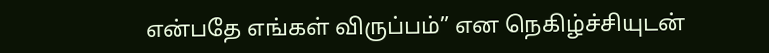என்பதே எங்கள் விருப்பம்” என நெகிழ்ச்சியுடன்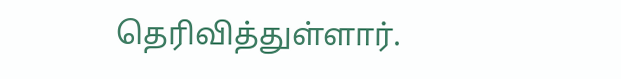தெரிவித்துள்ளார்.